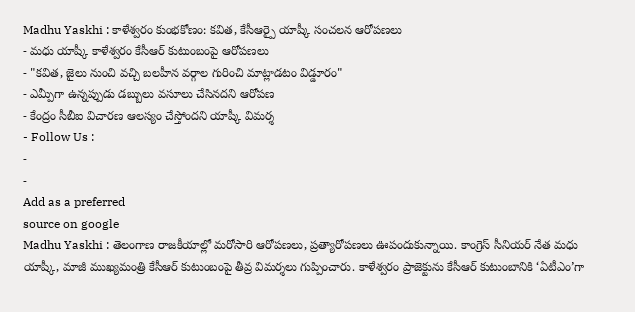Madhu Yaskhi : కాళేశ్వరం కుంభకోణం: కవిత, కేసీఆర్పై యాష్కీ సంచలన ఆరోపణలు
- మధు యాష్కీ కాళేశ్వరం కేసీఆర్ కుటుంబంపై ఆరోపణలు
- "కవిత, జైలు నుంచి వచ్చి బలహీన వర్గాల గురించి మాట్లాడటం విడ్డూరం"
- ఎమ్పీగా ఉన్నప్పుడు డబ్బులు వసూలు చేసినదని ఆరోపణ
- కేంద్రం సీబీఐ విచారణ ఆలస్యం చేస్తోందని యాష్కీ విమర్శ
- Follow Us :
-
-
Add as a preferred
source on google
Madhu Yaskhi : తెలంగాణ రాజకీయాల్లో మరోసారి ఆరోపణలు, ప్రత్యారోపణలు ఊపందుకున్నాయి. కాంగ్రెస్ సీనియర్ నేత మధు యాష్కీ, మాజీ ముఖ్యమంత్రి కేసీఆర్ కుటుంబంపై తీవ్ర విమర్శలు గుప్పించారు. కాళేశ్వరం ప్రాజెక్టును కేసీఆర్ కుటుంబానికి ‘ఏటీఎం’గా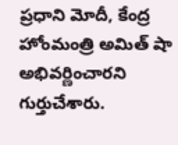ప్రధాని మోదీ, కేంద్ర హోంమంత్రి అమిత్ షా అభివర్ణించారని గుర్తుచేశారు.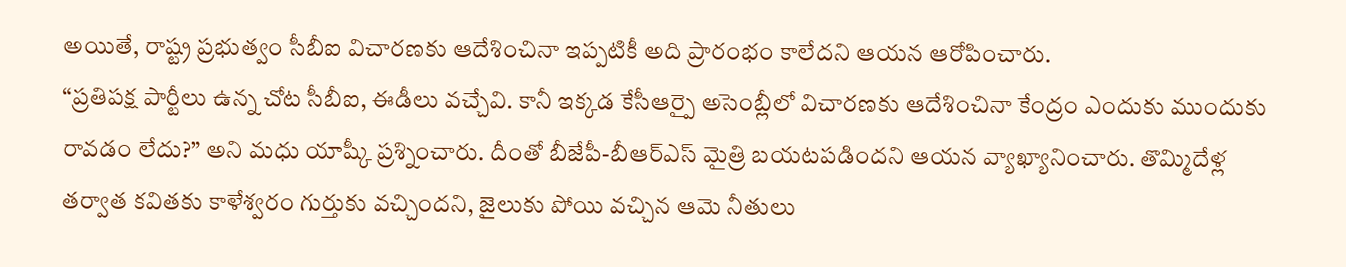అయితే, రాష్ట్ర ప్రభుత్వం సీబీఐ విచారణకు ఆదేశించినా ఇప్పటికీ అది ప్రారంభం కాలేదని ఆయన ఆరోపించారు.
“ప్రతిపక్ష పార్టీలు ఉన్న చోట సీబీఐ, ఈడీలు వచ్చేవి. కానీ ఇక్కడ కేసీఆర్పై అసెంబ్లీలో విచారణకు ఆదేశించినా కేంద్రం ఎందుకు ముందుకు రావడం లేదు?” అని మధు యాష్కీ ప్రశ్నించారు. దీంతో బీజేపీ-బీఆర్ఎస్ మైత్రి బయటపడిందని ఆయన వ్యాఖ్యానించారు. తొమ్మిదేళ్ల తర్వాత కవితకు కాళేశ్వరం గుర్తుకు వచ్చిందని, జైలుకు పోయి వచ్చిన ఆమె నీతులు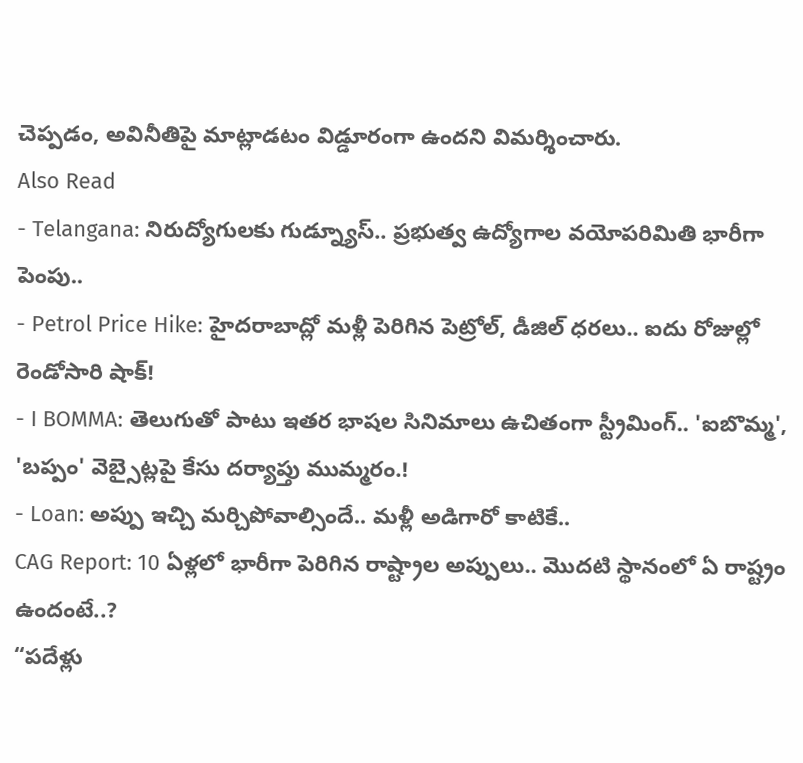చెప్పడం, అవినీతిపై మాట్లాడటం విడ్డూరంగా ఉందని విమర్శించారు.
Also Read
- Telangana: నిరుద్యోగులకు గుడ్న్యూస్.. ప్రభుత్వ ఉద్యోగాల వయోపరిమితి భారీగా పెంపు..
- Petrol Price Hike: హైదరాబాద్లో మళ్లీ పెరిగిన పెట్రోల్, డీజిల్ ధరలు.. ఐదు రోజుల్లో రెండోసారి షాక్!
- I BOMMA: తెలుగుతో పాటు ఇతర భాషల సినిమాలు ఉచితంగా స్ట్రీమింగ్.. 'ఐబొమ్మ', 'బప్పం' వెబ్సైట్లపై కేసు దర్యాప్తు ముమ్మరం.!
- Loan: అప్పు ఇచ్చి మర్చిపోవాల్సిందే.. మళ్లీ అడిగారో కాటికే..
CAG Report: 10 ఏళ్లలో భారీగా పెరిగిన రాష్ట్రాల అప్పులు.. మొదటి స్థానంలో ఏ రాష్ట్రం ఉందంటే..?
“పదేళ్లు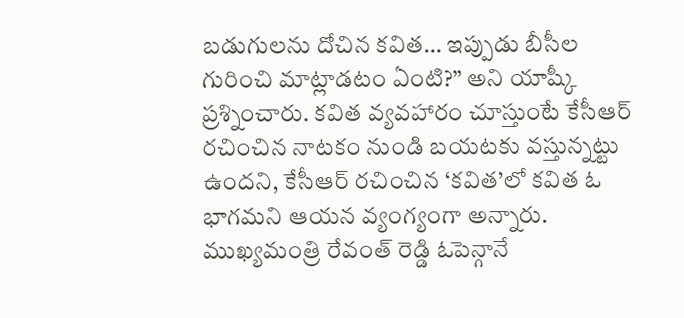బడుగులను దోచిన కవిత… ఇప్పుడు బీసీల గురించి మాట్లాడటం ఏంటి?” అని యాష్కీ ప్రశ్నించారు. కవిత వ్యవహారం చూస్తుంటే కేసీఆర్ రచించిన నాటకం నుండి బయటకు వస్తున్నట్టు ఉందని, కేసీఆర్ రచించిన ‘కవిత’లో కవిత ఓ భాగమని ఆయన వ్యంగ్యంగా అన్నారు. ముఖ్యమంత్రి రేవంత్ రెడ్డి ఓపెన్గానే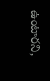ఉంటారని,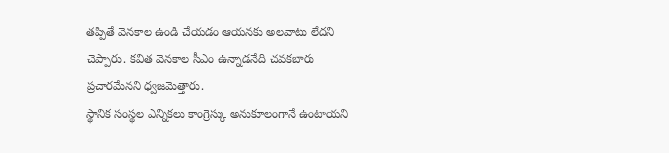తప్పితే వెనకాల ఉండి చేయడం ఆయనకు అలవాటు లేదని చెప్పారు. కవిత వెనకాల సీఎం ఉన్నాడనేది చవకబారు ప్రచారమేనని ధ్వజమెత్తారు.
స్థానిక సంస్థల ఎన్నికలు కాంగ్రెస్కు అనుకూలంగానే ఉంటాయని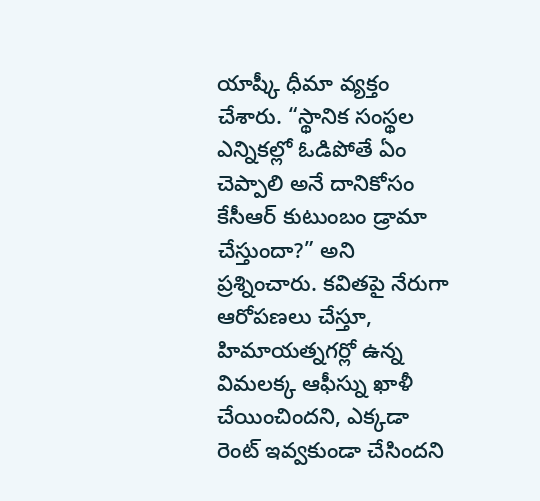యాష్కీ ధీమా వ్యక్తం చేశారు. “స్థానిక సంస్థల ఎన్నికల్లో ఓడిపోతే ఏం చెప్పాలి అనే దానికోసం కేసీఆర్ కుటుంబం డ్రామా చేస్తుందా?” అని ప్రశ్నించారు. కవితపై నేరుగా ఆరోపణలు చేస్తూ, హిమాయత్నగర్లో ఉన్న విమలక్క ఆఫీస్ను ఖాళీ చేయించిందని, ఎక్కడా రెంట్ ఇవ్వకుండా చేసిందని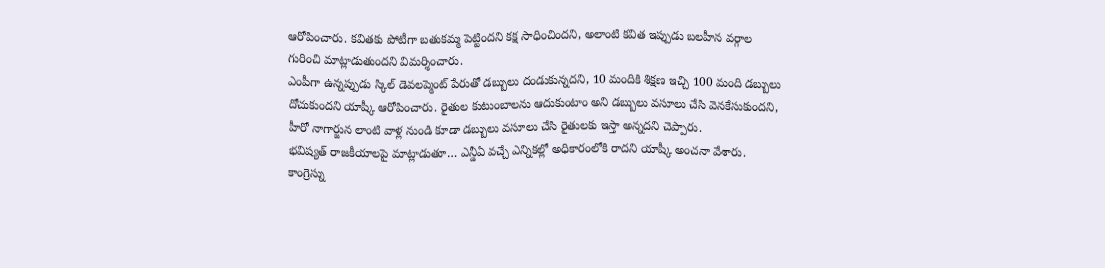ఆరోపించారు. కవితకు పోటీగా బతుకమ్మ పెట్టిందని కక్ష సాధించిందని, అలాంటి కవిత ఇప్పుడు బలహీన వర్గాల గురించి మాట్లాడుతుందని విమర్శించారు.
ఎంపీగా ఉన్నప్పుడు స్కిల్ డెవలప్మెంట్ పేరుతో డబ్బులు దండుకున్నదని, 10 మందికి శిక్షణ ఇచ్చి 100 మంది డబ్బులు దోచుకుందని యాష్కీ ఆరోపించారు. రైతుల కుటుంబాలను ఆదుకుంటాం అని డబ్బులు వసూలు చేసి వెనకేసుకుందని, హీరో నాగార్జున లాంటి వాళ్ల నుండి కూడా డబ్బులు వసూలు చేసి రైతులకు ఇస్తా అన్నదని చెప్పారు.
భవిష్యత్ రాజకీయాలపై మాట్లాడుతూ… ఎన్డీఏ వచ్చే ఎన్నికల్లో అధికారంలోకి రాదని యాష్కీ అంచనా వేశారు. కాంగ్రెస్ను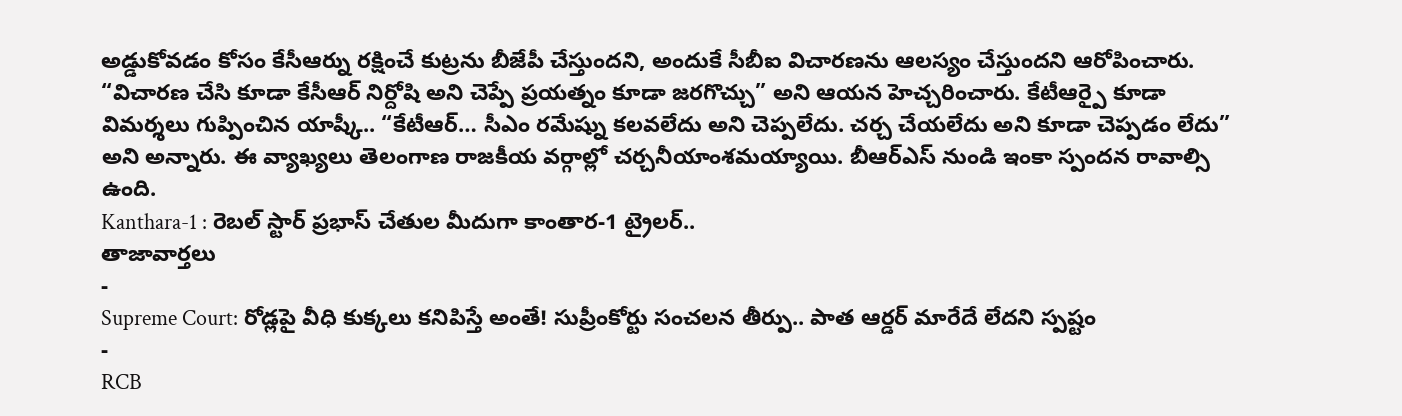అడ్డుకోవడం కోసం కేసీఆర్ను రక్షించే కుట్రను బీజేపీ చేస్తుందని, అందుకే సీబీఐ విచారణను ఆలస్యం చేస్తుందని ఆరోపించారు. “విచారణ చేసి కూడా కేసీఆర్ నిర్దోషి అని చెప్పే ప్రయత్నం కూడా జరగొచ్చు” అని ఆయన హెచ్చరించారు. కేటీఆర్పై కూడా విమర్శలు గుప్పించిన యాష్కీ.. “కేటీఆర్… సీఎం రమేష్ను కలవలేదు అని చెప్పలేదు. చర్చ చేయలేదు అని కూడా చెప్పడం లేదు” అని అన్నారు. ఈ వ్యాఖ్యలు తెలంగాణ రాజకీయ వర్గాల్లో చర్చనీయాంశమయ్యాయి. బీఆర్ఎస్ నుండి ఇంకా స్పందన రావాల్సి ఉంది.
Kanthara-1 : రెబల్ స్టార్ ప్రభాస్ చేతుల మీదుగా కాంతార-1 ట్రైలర్..
తాజావార్తలు
-
Supreme Court: రోడ్లపై వీధి కుక్కలు కనిపిస్తే అంతే! సుప్రీంకోర్టు సంచలన తీర్పు.. పాత ఆర్డర్ మారేదే లేదని స్పష్టం
-
RCB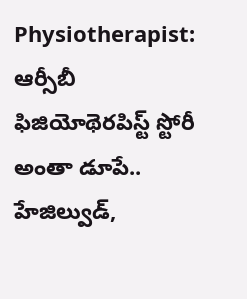Physiotherapist: ఆర్సీబీ ఫిజియోథెరపిస్ట్ స్టోరీ అంతా డూపే.. హేజిల్వుడ్,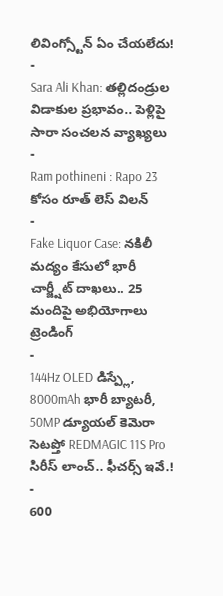లివింగ్స్టోన్ ఏం చేయలేదు!
-
Sara Ali Khan: తల్లిదండ్రుల విడాకుల ప్రభావం.. పెళ్లిపై సారా సంచలన వ్యాఖ్యలు
-
Ram pothineni : Rapo 23 కోసం రూత్ లెస్ విలన్
-
Fake Liquor Case: నకిలీ మద్యం కేసులో భారీ చార్జ్షీట్ దాఖలు.. 25 మందిపై అభియోగాలు
ట్రెండింగ్
-
144Hz OLED డిస్ప్లే, 8000mAh భారీ బ్యాటరీ, 50MP డ్యూయల్ కెమెరా సెటప్తో REDMAGIC 11S Pro సిరీస్ లాంచ్.. ఫీచర్స్ ఇవే.!
-
600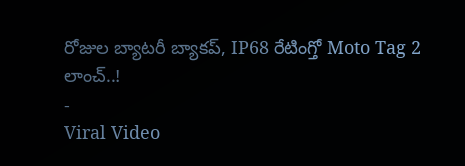రోజుల బ్యాటరీ బ్యాకప్, IP68 రేటింగ్తో Moto Tag 2 లాంచ్..!
-
Viral Video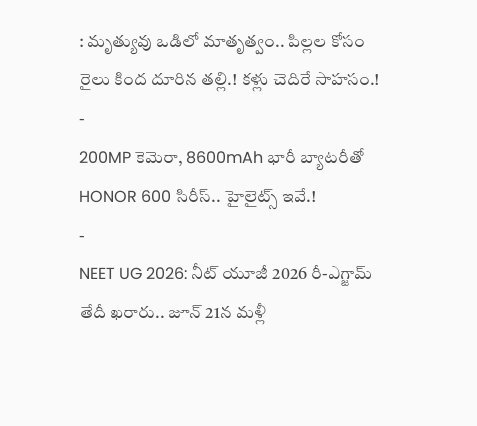: మృత్యువు ఒడిలో మాతృత్వం.. పిల్లల కోసం రైలు కింద దూరిన తల్లి.! కళ్లు చెదిరే సాహసం.!
-
200MP కెమెరా, 8600mAh భారీ బ్యాటరీతో HONOR 600 సిరీస్.. హైలైట్స్ ఇవే.!
-
NEET UG 2026: నీట్ యూజీ 2026 రీ-ఎగ్జామ్ తేదీ ఖరారు.. జూన్ 21న మళ్లీ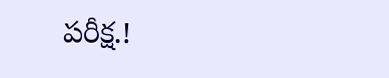పరీక్ష.!